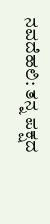ನವದೆಹಲಿ: ತನ್ನ ಪಕ್ಷದ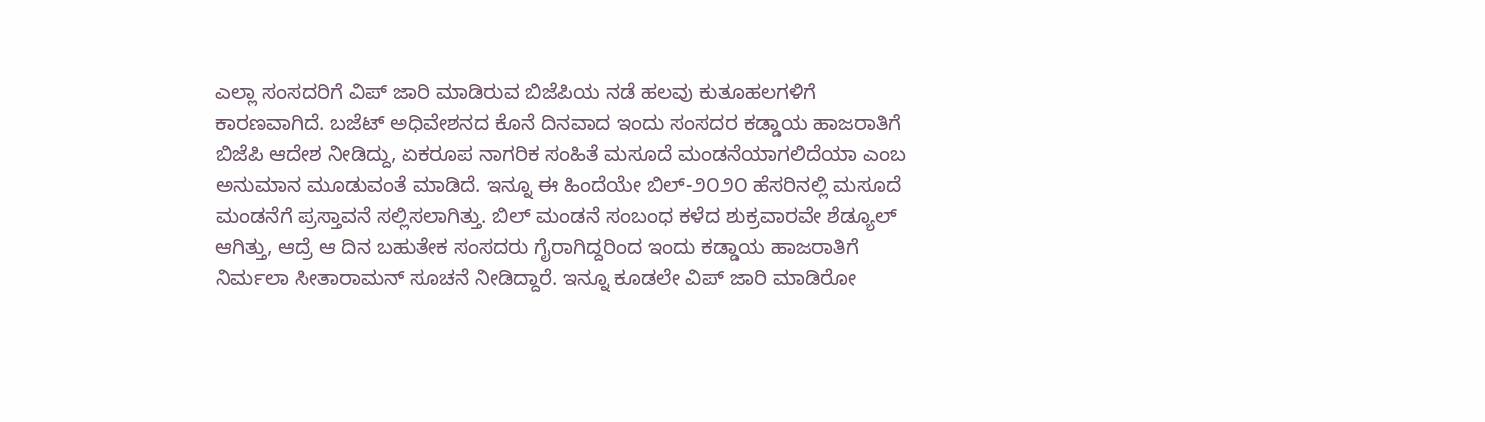ಎಲ್ಲಾ ಸಂಸದರಿಗೆ ವಿಪ್ ಜಾರಿ ಮಾಡಿರುವ ಬಿಜೆಪಿಯ ನಡೆ ಹಲವು ಕುತೂಹಲಗಳಿಗೆ ಕಾರಣವಾಗಿದೆ. ಬಜೆಟ್ ಅಧಿವೇಶನದ ಕೊನೆ ದಿನವಾದ ಇಂದು ಸಂಸದರ ಕಡ್ಡಾಯ ಹಾಜರಾತಿಗೆ ಬಿಜೆಪಿ ಆದೇಶ ನೀಡಿದ್ದು, ಏಕರೂಪ ನಾಗರಿಕ ಸಂಹಿತೆ ಮಸೂದೆ ಮಂಡನೆಯಾಗಲಿದೆಯಾ ಎಂಬ ಅನುಮಾನ ಮೂಡುವಂತೆ ಮಾಡಿದೆ. ಇನ್ನೂ ಈ ಹಿಂದೆಯೇ ಬಿಲ್-೨೦೨೦ ಹೆಸರಿನಲ್ಲಿ ಮಸೂದೆ ಮಂಡನೆಗೆ ಪ್ರಸ್ತಾವನೆ ಸಲ್ಲಿಸಲಾಗಿತ್ತು. ಬಿಲ್ ಮಂಡನೆ ಸಂಬಂಧ ಕಳೆದ ಶುಕ್ರವಾರವೇ ಶೆಡ್ಯೂಲ್ ಆಗಿತ್ತು, ಆದ್ರೆ ಆ ದಿನ ಬಹುತೇಕ ಸಂಸದರು ಗೈರಾಗಿದ್ದರಿಂದ ಇಂದು ಕಡ್ಡಾಯ ಹಾಜರಾತಿಗೆ ನಿರ್ಮಲಾ ಸೀತಾರಾಮನ್ ಸೂಚನೆ ನೀಡಿದ್ದಾರೆ. ಇನ್ನೂ ಕೂಡಲೇ ವಿಪ್ ಜಾರಿ ಮಾಡಿರೋ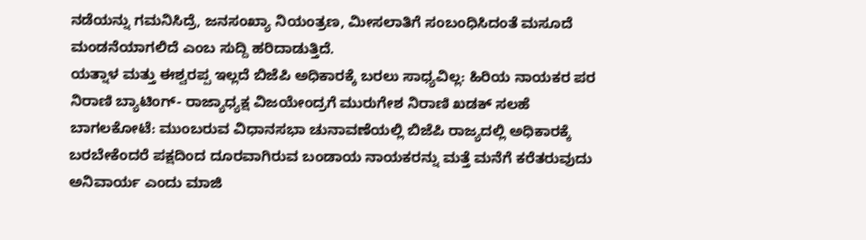ನಡೆಯನ್ನು ಗಮನಿಸಿದ್ರೆ, ಜನಸಂಖ್ಯಾ ನಿಯಂತ್ರಣ, ಮೀಸಲಾತಿಗೆ ಸಂಬಂಧಿಸಿದಂತೆ ಮಸೂದೆ ಮಂಡನೆಯಾಗಲಿದೆ ಎಂಬ ಸುದ್ದಿ ಹರಿದಾಡುತ್ತಿದೆ.
ಯತ್ನಾಳ ಮತ್ತು ಈಶ್ವರಪ್ಪ ಇಲ್ಲದೆ ಬಿಜೆಪಿ ಅಧಿಕಾರಕ್ಕೆ ಬರಲು ಸಾಧ್ಯವಿಲ್ಲ: ಹಿರಿಯ ನಾಯಕರ ಪರ ನಿರಾಣಿ ಬ್ಯಾಟಿಂಗ್- ರಾಜ್ಯಾಧ್ಯಕ್ಷ ವಿಜಯೇಂದ್ರಗೆ ಮುರುಗೇಶ ನಿರಾಣಿ ಖಡಕ್ ಸಲಹೆ
ಬಾಗಲಕೋಟೆ: ಮುಂಬರುವ ವಿಧಾನಸಭಾ ಚುನಾವಣೆಯಲ್ಲಿ ಬಿಜೆಪಿ ರಾಜ್ಯದಲ್ಲಿ ಅಧಿಕಾರಕ್ಕೆ ಬರಬೇಕೆಂದರೆ ಪಕ್ಷದಿಂದ ದೂರವಾಗಿರುವ ಬಂಡಾಯ ನಾಯಕರನ್ನು ಮತ್ತೆ ಮನೆಗೆ ಕರೆತರುವುದು ಅನಿವಾರ್ಯ ಎಂದು ಮಾಜಿ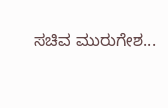ಸಚಿವ ಮುರುಗೇಶ...